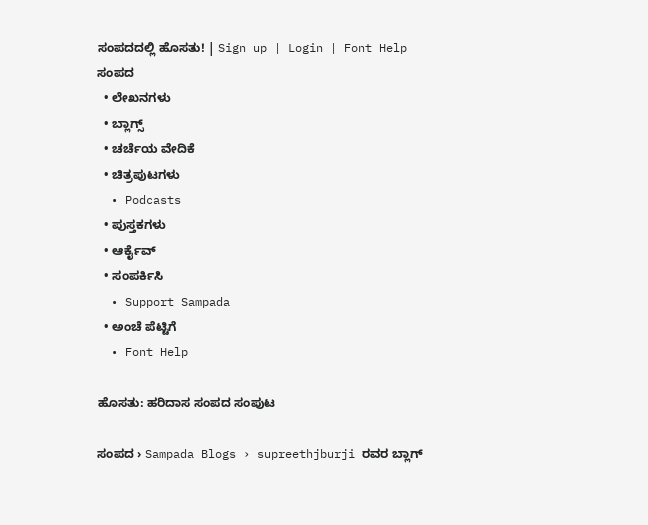ಸಂಪದದಲ್ಲಿ ಹೊಸತು! | Sign up | Login | Font Help
ಸಂಪದ
  • ಲೇಖನಗಳು
  • ಬ್ಲಾಗ್ಸ್
  • ಚರ್ಚೆಯ ವೇದಿಕೆ
  • ಚಿತ್ರಪುಟಗಳು
  • Podcasts
  • ಪುಸ್ತಕಗಳು
  • ಆರ್ಕೈವ್
  • ಸಂಪರ್ಕಿಸಿ
  • Support Sampada
  • ಅಂಚೆ ಪೆಟ್ಟಿಗೆ
  • Font Help

ಹೊಸತು: ಹರಿದಾಸ ಸಂಪದ ಸಂಪುಟ

ಸಂಪದ › Sampada Blogs › supreethjburji ರವರ ಬ್ಲಾಗ್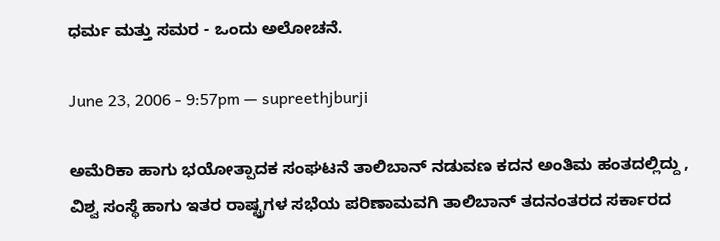ಧರ್ಮ ಮತ್ತು ಸಮರ - ಒಂದು ಅಲೋಚನೆ.

June 23, 2006 - 9:57pm — supreethjburji

ಅಮೆರಿಕಾ ಹಾಗು ಭಯೋತ್ಪಾದಕ ಸಂಘಟನೆ ತಾಲಿಬಾನ್ ನಡುವಣ ಕದನ ಅಂತಿಮ ಹಂತದಲ್ಲಿದ್ದು , ವಿಶ್ವ ಸಂಸ್ಥೆ ಹಾಗು ಇತರ ರಾಷ್ಟ್ರಗಳ ಸಭೆಯ ಪರಿಣಾಮವಗಿ ತಾಲಿಬಾನ್ ತದನಂತರದ ಸರ್ಕಾರದ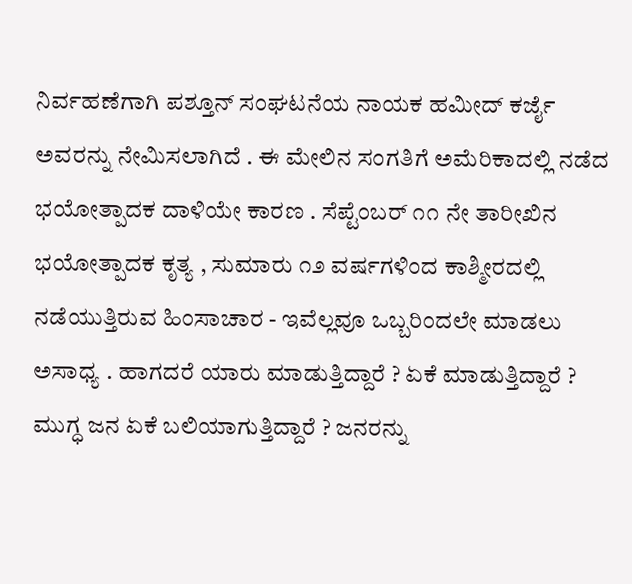ನಿರ್ವಹಣೆಗಾಗಿ ಪಶ್ತೂನ್ ಸಂಘಟನೆಯ ನಾಯಕ ಹಮೀದ್ ಕರ್ಜೈ ಅವರನ್ನು ನೇಮಿಸಲಾಗಿದೆ . ಈ ಮೇಲಿನ ಸಂಗತಿಗೆ ಅಮೆರಿಕಾದಲ್ಲಿ ನಡೆದ ಭಯೋತ್ಪಾದಕ ದಾಳಿಯೇ ಕಾರಣ . ಸೆಪ್ಟೆಂಬರ್ ೧೧ ನೇ ತಾರೀಖಿನ ಭಯೋತ್ಪಾದಕ ಕೃತ್ಯ , ಸುಮಾರು ೧೨ ವರ್ಷಗಳಿಂದ ಕಾಶ್ಮೀರದಲ್ಲಿ ನಡೆಯುತ್ತಿರುವ ಹಿಂಸಾಚಾರ - ಇವೆಲ್ಲವೂ ಒಬ್ಬರಿಂದಲೇ ಮಾಡಲು ಅಸಾಧ್ಯ . ಹಾಗದರೆ ಯಾರು ಮಾಡುತ್ತಿದ್ದಾರೆ ? ಏಕೆ ಮಾಡುತ್ತಿದ್ದಾರೆ ? ಮುಗ್ಧ ಜನ ಏಕೆ ಬಲಿಯಾಗುತ್ತಿದ್ದಾರೆ ? ಜನರನ್ನು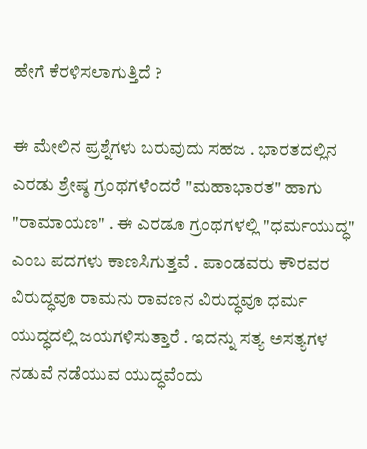ಹೇಗೆ ಕೆರಳಿಸಲಾಗುತ್ತಿದೆ ?

ಈ ಮೇಲಿನ ಪ್ರಶ್ನೆಗಳು ಬರುವುದು ಸಹಜ . ಭಾರತದಲ್ಲಿನ ಎರಡು ಶ್ರೇಷ್ಠ ಗ್ರಂಥಗಳೆಂದರೆ "ಮಹಾಭಾರತ" ಹಾಗು "ರಾಮಾಯಣ" . ಈ ಎರಡೂ ಗ್ರಂಥಗಳಲ್ಲಿ "ಧರ್ಮಯುದ್ಧ" ಎಂಬ ಪದಗಳು ಕಾಣಸಿಗುತ್ತವೆ . ಪಾಂಡವರು ಕೌರವರ ವಿರುದ್ಧವೂ ರಾಮನು ರಾವಣನ ವಿರುದ್ಧವೂ ಧರ್ಮ ಯುದ್ಧದಲ್ಲಿ ಜಯಗಳಿಸುತ್ತಾರೆ . ಇದನ್ನು ಸತ್ಯ ಅಸತ್ಯಗಳ ನಡುವೆ ನಡೆಯುವ ಯುದ್ಧವೆಂದು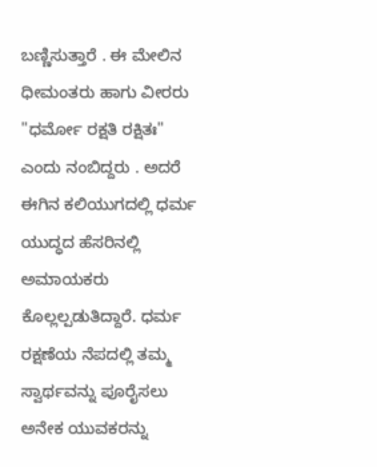ಬಣ್ಣಿಸುತ್ತಾರೆ . ಈ ಮೇಲಿನ ಧೀಮಂತರು ಹಾಗು ವೀರರು "ಧರ್ಮೋ ರಕ್ಷತಿ ರಕ್ಷಿತಃ" ಎಂದು ನಂಬಿದ್ದರು . ಅದರೆ ಈಗಿನ ಕಲಿಯುಗದಲ್ಲಿ ಧರ್ಮ ಯುದ್ಧದ ಹೆಸರಿನಲ್ಲಿ ಅಮಾಯಕರು ಕೊಲ್ಲಲ್ಪಡುತಿದ್ದಾರೆ. ಧರ್ಮ ರಕ್ಷಣೆಯ ನೆಪದಲ್ಲಿ ತಮ್ಮ ಸ್ವಾರ್ಥವನ್ನು ಪೂರೈಸಲು ಅನೇಕ ಯುವಕರನ್ನು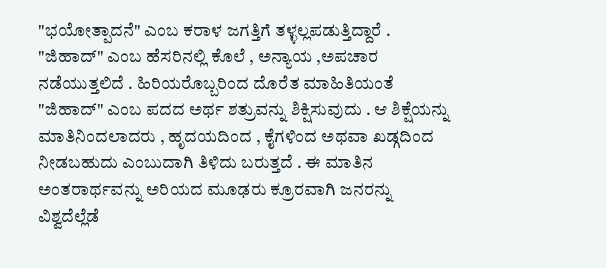"ಭಯೋತ್ಪಾದನೆ" ಎಂಬ ಕರಾಳ ಜಗತ್ತಿಗೆ ತಳ್ಳಲ್ಲಪಡುತ್ತಿದ್ದಾರೆ . "ಜಿಹಾದ್" ಎಂಬ ಹೆಸರಿನಲ್ಲಿ ಕೊಲೆ , ಅನ್ಯಾಯ ,ಅಪಚಾರ ನಡೆಯುತ್ತಲಿದೆ . ಹಿರಿಯರೊಬ್ಬರಿಂದ ದೊರೆತ ಮಾಹಿತಿಯಂತೆ "ಜಿಹಾದ್" ಎಂಬ ಪದದ ಅರ್ಥ ಶತ್ರುವನ್ನು ಶಿಕ್ಷಿಸುವುದು . ಆ ಶಿಕ್ಷೆಯನ್ನು ಮಾತಿನಿಂದಲಾದರು , ಹೃದಯದಿಂದ , ಕೈಗಳಿಂದ ಅಥವಾ ಖಡ್ಗದಿಂದ ನೀಡಬಹುದು ಎಂಬುದಾಗಿ ತಿಳಿದು ಬರುತ್ತದೆ . ಈ ಮಾತಿನ ಅಂತರಾರ್ಥವನ್ನು ಅರಿಯದ ಮೂಢರು ಕ್ರೂರವಾಗಿ ಜನರನ್ನು ವಿಶ್ವದೆಲ್ಲೆಡೆ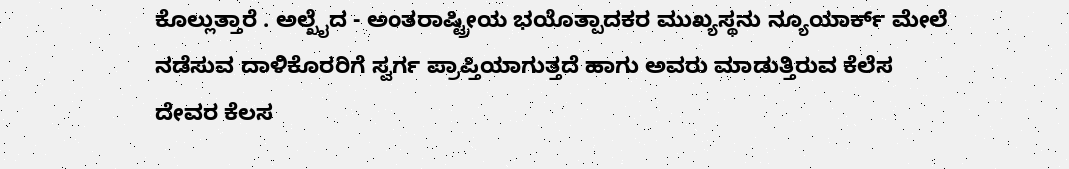ಕೊಲ್ಲುತ್ತಾರೆ . ಅಲ್ಖೈದ - ಅಂತರಾಷ್ಟ್ರೀಯ ಭಯೊತ್ಪಾದಕರ ಮುಖ್ಯಸ್ಥನು ನ್ಯೂಯಾರ್ಕ್ ಮೇಲೆ ನಡೆಸುವ ದಾಳಿಕೊರರಿಗೆ ಸ್ವರ್ಗ ಪ್ರಾಪ್ತಿಯಾಗುತ್ತದೆ ಹಾಗು ಅವರು ಮಾಡುತ್ತಿರುವ ಕೆಲೆಸ ದೇವರ ಕೆಲಸ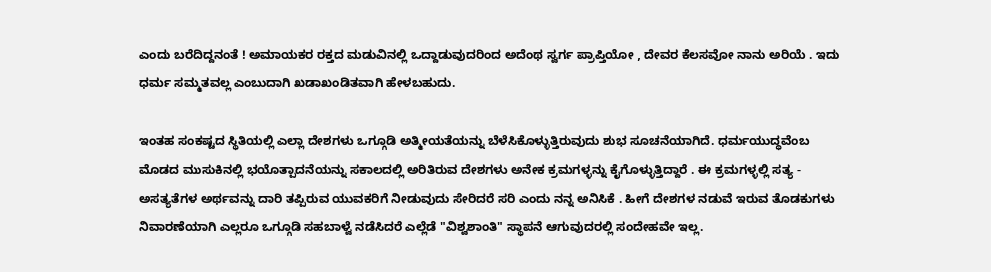ಎಂದು ಬರೆದಿದ್ದನಂತೆ ! ಅಮಾಯಕರ ರಕ್ತದ ಮಡುವಿನಲ್ಲಿ ಒದ್ದಾಡುವುದರಿಂದ ಅದೆಂಥ ಸ್ವರ್ಗ ಪ್ರಾಪ್ತಿಯೋ , ದೇವರ ಕೆಲಸವೋ ನಾನು ಅರಿಯೆ . ಇದು ಧರ್ಮ ಸಮ್ಮತವಲ್ಲ ಎಂಬುದಾಗಿ ಖಡಾಖಂಡಿತವಾಗಿ ಹೇಳಬಹುದು.

ಇಂತಹ ಸಂಕಷ್ಟದ ಸ್ಥಿತಿಯಲ್ಲಿ ಎಲ್ಲಾ ದೇಶಗಳು ಒಗ್ಗೂಡಿ ಅತ್ಮೀಯತೆಯನ್ನು ಬೆಳೆಸಿಕೊಳ್ಳುತ್ತಿರುವುದು ಶುಭ ಸೂಚನೆಯಾಗಿದೆ. ಧರ್ಮಯುದ್ಧವೆಂಬ ಮೊಡದ ಮುಸುಕಿನಲ್ಲಿ ಭಯೊತ್ಪಾದನೆಯನ್ನು ಸಕಾಲದಲ್ಲಿ ಅರಿತಿರುವ ದೇಶಗಳು ಅನೇಕ ಕ್ರಮಗಳ್ಳನ್ನು ಕೈಗೊಳ್ಳುತ್ತಿದ್ದಾರೆ . ಈ ಕ್ರಮಗಳ್ಳಲ್ಲಿ ಸತ್ಯ - ಅಸತ್ಯತೆಗಳ ಅರ್ಥವನ್ನು ದಾರಿ ತಪ್ಪಿರುವ ಯುವಕರಿಗೆ ನೀಡುವುದು ಸೇರಿದರೆ ಸರಿ ಎಂದು ನನ್ನ ಅನಿಸಿಕೆ . ಹೀಗೆ ದೇಶಗಳ ನಡುವೆ ಇರುವ ತೊಡಕುಗಳು ನಿವಾರಣೆಯಾಗಿ ಎಲ್ಲರೂ ಒಗ್ಗೂಡಿ ಸಹಬಾಳ್ವೆ ನಡೆಸಿದರೆ ಎಲ್ಲೆಡೆ "ವಿಶ್ವಶಾಂತಿ" ಸ್ಥಾಪನೆ ಆಗುವುದರಲ್ಲಿ ಸಂದೇಹವೇ ಇಲ್ಲ.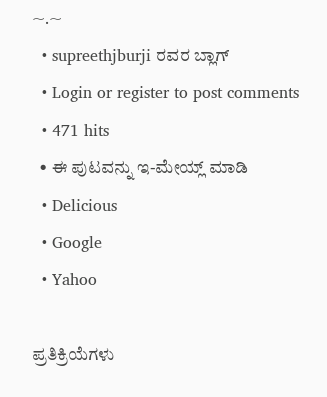~.~
  • supreethjburji ರವರ ಬ್ಲಾಗ್
  • Login or register to post comments
  • 471 hits
  • ಈ ಪುಟವನ್ನು ಇ-ಮೇಯ್ಲ್ ಮಾಡಿ
  • Delicious
  • Google
  • Yahoo

ಪ್ರತಿಕ್ರಿಯೆಗಳು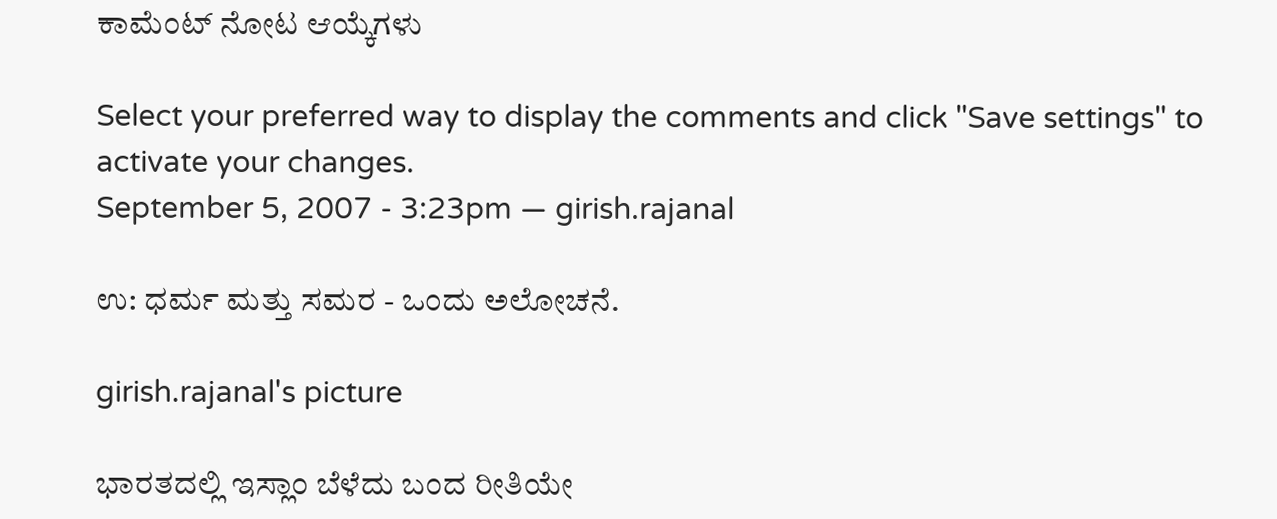ಕಾಮೆಂಟ್ ನೋಟ ಆಯ್ಕೆಗಳು

Select your preferred way to display the comments and click "Save settings" to activate your changes.
September 5, 2007 - 3:23pm — girish.rajanal

ಉ: ಧರ್ಮ ಮತ್ತು ಸಮರ - ಒಂದು ಅಲೋಚನೆ.

girish.rajanal's picture

ಭಾರತದಲ್ಲಿ ಇಸ್ಲಾಂ ಬೆಳೆದು ಬಂದ ರೀತಿಯೇ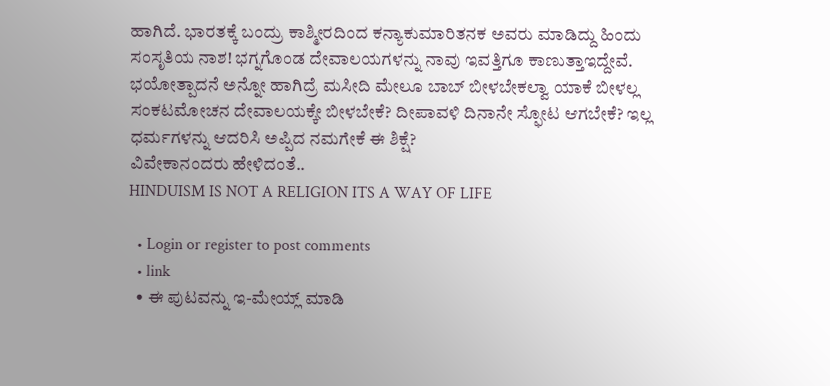ಹಾಗಿದೆ. ಭಾರತಕ್ಕೆ ಬಂದ್ರು ಕಾಶ್ಮೀರದಿಂದ ಕನ್ಯಾಕುಮಾರಿತನಕ ಅವರು ಮಾಡಿದ್ದು ಹಿಂದು ಸಂಸೃತಿಯ ನಾಶ! ಭಗ್ನಗೊಂಡ ದೇವಾಲಯಗಳನ್ನು ನಾವು ಇವತ್ತಿಗೂ ಕಾಣುತ್ತಾಇದ್ದೇವೆ. ಭಯೋತ್ಪಾದನೆ ಅನ್ನೋ ಹಾಗಿದ್ರೆ ಮಸೀದಿ ಮೇಲೂ ಬಾಬ್ ಬೀಳಬೇಕಲ್ವಾ ಯಾಕೆ ಬೀಳಲ್ಲ ಸಂಕಟಮೋಚನ ದೇವಾಲಯಕ್ಕೇ ಬೀಳಬೇಕೆ? ದೀಪಾವಳಿ ದಿನಾನೇ ಸ್ಫೋಟ ಆಗಬೇಕೆ? ಇಲ್ಲ ಧರ್ಮಗಳನ್ನು ಆದರಿಸಿ ಅಪ್ಪಿದ ನಮಗೇಕೆ ಈ ಶಿಕ್ಷೆ?
ವಿವೇಕಾನಂದರು ಹೇಳಿದಂತೆ..
HINDUISM IS NOT A RELIGION ITS A WAY OF LIFE

  • Login or register to post comments
  • link
  • ಈ ಪುಟವನ್ನು ಇ-ಮೇಯ್ಲ್ ಮಾಡಿ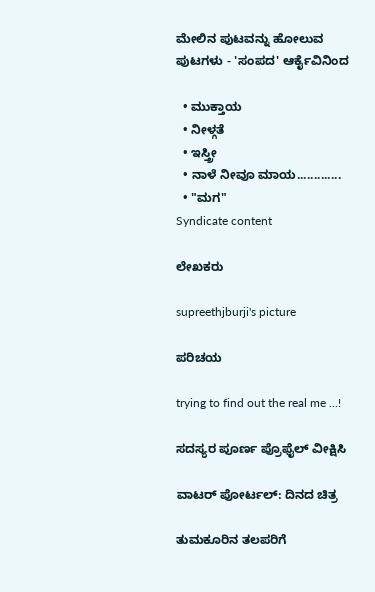ಮೇಲಿನ ಪುಟವನ್ನು ಹೋಲುವ ಪುಟಗಳು - 'ಸಂಪದ' ಆರ್ಕೈವಿನಿಂದ

  • ಮುಕ್ತಾಯ
  • ನೀಳ್ಗತೆ
  • ಇಸ್ತ್ರೀ
  • ನಾಳೆ ನೀವೂ ಮಾಯ.............
  • "ಮಗ"
Syndicate content

ಲೇಖಕರು

supreethjburji's picture

ಪರಿಚಯ

trying to find out the real me ...!

ಸದಸ್ಯರ ಪೂರ್ಣ ಪ್ರೊಫೈಲ್ ವೀಕ್ಷಿಸಿ

ವಾಟರ್ ಪೋರ್ಟಲ್: ದಿನದ ಚಿತ್ರ

ತುಮಕೂರಿನ ತಲಪರಿಗೆ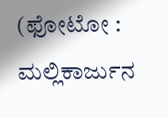(ಫೋಟೋ : ಮಲ್ಲಿಕಾರ್ಜುನ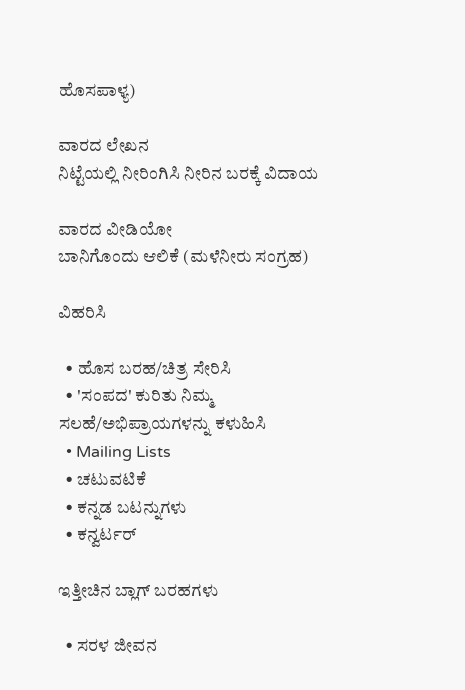ಹೊಸಪಾಳ್ಯ)

ವಾರದ ಲೇಖನ
ನಿಟ್ಟೆಯಲ್ಲಿ ನೀರಿಂಗಿಸಿ ನೀರಿನ ಬರಕ್ಕೆ ವಿದಾಯ

ವಾರದ ವೀಡಿಯೋ
ಬಾನಿಗೊಂದು ಆಲಿಕೆ (ಮಳೆನೀರು ಸಂಗ್ರಹ)

ವಿಹರಿಸಿ

  • ಹೊಸ ಬರಹ/ಚಿತ್ರ ಸೇರಿಸಿ
  • 'ಸಂಪದ' ಕುರಿತು ನಿಮ್ಮ ಸಲಹೆ/ಅಭಿಪ್ರಾಯಗಳನ್ನು ಕಳುಹಿಸಿ
  • Mailing Lists
  • ಚಟುವಟಿಕೆ
  • ಕನ್ನಡ ಬಟನ್ನುಗಳು
  • ಕನ್ವರ್ಟರ್

ಇತ್ತೀಚಿನ ಬ್ಲಾಗ್ ಬರಹಗಳು

  • ಸರಳ ಜೀವನ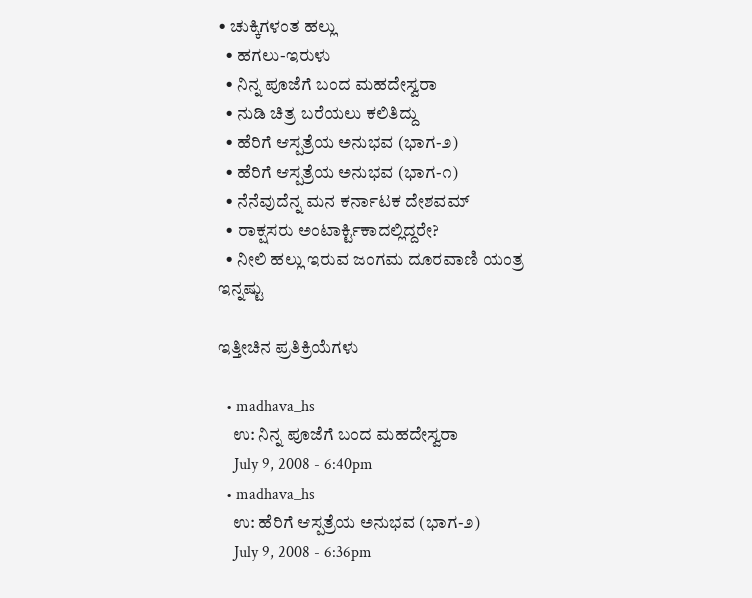• ಚುಕ್ಕಿಗಳಂತ ಹಲ್ಲು
  • ಹಗಲು-ಇರುಳು
  • ನಿನ್ನ ಪೂಜೆಗೆ ಬಂದ ಮಹದೇಸ್ವರಾ
  • ನುಡಿ ಚಿತ್ರ ಬರೆಯಲು ಕಲಿತಿದ್ದು
  • ಹೆರಿಗೆ ಆಸ್ಪತ್ರೆಯ ಅನುಭವ (ಭಾಗ-೨)
  • ಹೆರಿಗೆ ಆಸ್ಪತ್ರೆಯ ಅನುಭವ (ಭಾಗ-೧)
  • ನೆನೆವುದೆನ್ನ ಮನ ಕರ್ನಾಟಕ ದೇಶವಮ್
  • ರಾಕ್ಷಸರು ಅಂಟಾರ್ಕ್ಟಿಕಾದಲ್ಲಿದ್ದರೇ?
  • ನೀಲಿ ಹಲ್ಲು ಇರುವ ಜಂಗಮ ದೂರವಾಣಿ ಯಂತ್ರ
ಇನ್ನಷ್ಟು

ಇತ್ತೀಚಿನ ಪ್ರತಿಕ್ರಿಯೆಗಳು

  • madhava_hs
    ಉ: ನಿನ್ನ ಪೂಜೆಗೆ ಬಂದ ಮಹದೇಸ್ವರಾ
    July 9, 2008 - 6:40pm
  • madhava_hs
    ಉ: ಹೆರಿಗೆ ಆಸ್ಪತ್ರೆಯ ಅನುಭವ (ಭಾಗ-೨)
    July 9, 2008 - 6:36pm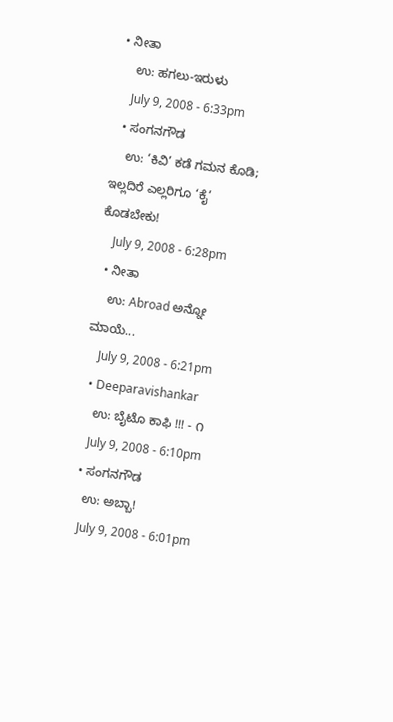• ನೀತಾ
    ಉ: ಹಗಲು-ಇರುಳು
    July 9, 2008 - 6:33pm
  • ಸಂಗನಗೌಡ
    ಉ: ‘ಕಿವಿ’ ಕಡೆ ಗಮನ ಕೊಡಿ; ಇಲ್ಲದಿರೆ ಎಲ್ಲರಿಗೂ ‘ಕೈ’ ಕೊಡಬೇಕು!
    July 9, 2008 - 6:28pm
  • ನೀತಾ
    ಉ: Abroad ಅನ್ನೋ ಮಾಯೆ...
    July 9, 2008 - 6:21pm
  • Deeparavishankar
    ಉ: ಬೈಟೊ ಕಾಫಿ !!! - ೧
    July 9, 2008 - 6:10pm
  • ಸಂಗನಗೌಡ
    ಉ: ಅಬ್ಬಾ!
    July 9, 2008 - 6:01pm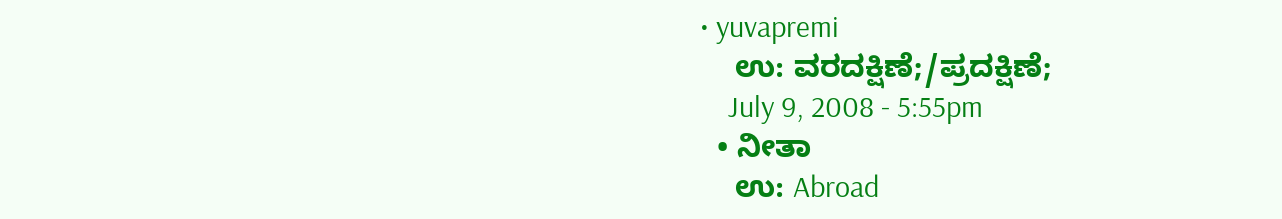• yuvapremi
    ಉ: ವರದಕ್ಷಿಣೆ;/ಪ್ರದಕ್ಷಿಣೆ;
    July 9, 2008 - 5:55pm
  • ನೀತಾ
    ಉ: Abroad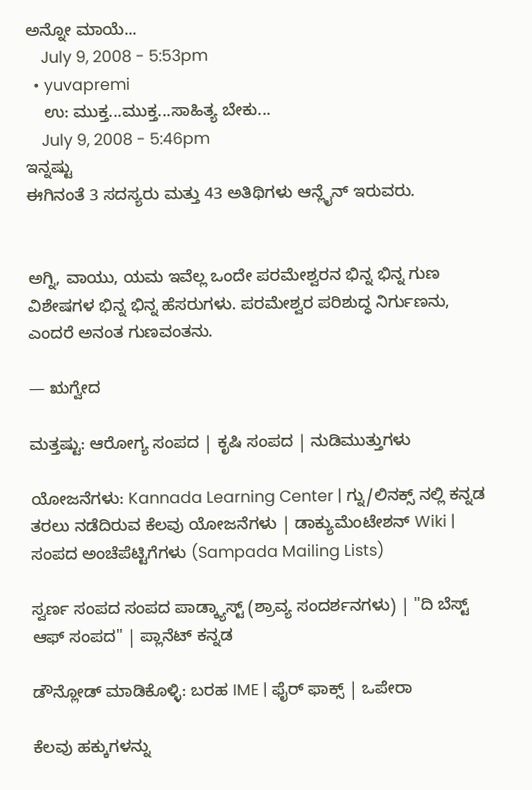ಅನ್ನೋ ಮಾಯೆ...
    July 9, 2008 - 5:53pm
  • yuvapremi
    ಉ: ಮುಕ್ತ...ಮುಕ್ತ...ಸಾಹಿತ್ಯ ಬೇಕು...
    July 9, 2008 - 5:46pm
ಇನ್ನಷ್ಟು
ಈಗಿನಂತೆ 3 ಸದಸ್ಯರು ಮತ್ತು 43 ಅತಿಥಿಗಳು ಆನ್ಲೈನ್ ಇರುವರು.


ಅಗ್ನಿ, ವಾಯು, ಯಮ ಇವೆಲ್ಲ ಒಂದೇ ಪರಮೇಶ್ವರನ ಭಿನ್ನ ಭಿನ್ನ ಗುಣ ವಿಶೇಷಗಳ ಭಿನ್ನ ಭಿನ್ನ ಹೆಸರುಗಳು. ಪರಮೇಶ್ವರ ಪರಿಶುದ್ಧ ನಿರ್ಗುಣನು, ಎಂದರೆ ಅನಂತ ಗುಣವಂತನು.

— ಋಗ್ವೇದ

ಮತ್ತಷ್ಟು: ಆರೋಗ್ಯ ಸಂಪದ | ಕೃಷಿ ಸಂಪದ | ನುಡಿಮುತ್ತುಗಳು

ಯೋಜನೆಗಳು: Kannada Learning Center | ಗ್ನು/ಲಿನಕ್ಸ್ ನಲ್ಲಿ ಕನ್ನಡ ತರಲು ನಡೆದಿರುವ ಕೆಲವು ಯೋಜನೆಗಳು | ಡಾಕ್ಯುಮೆಂಟೇಶನ್ Wiki | ಸಂಪದ ಅಂಚೆಪೆಟ್ಟಿಗೆಗಳು (Sampada Mailing Lists)

ಸ್ವರ್ಣ ಸಂಪದ ಸಂಪದ ಪಾಡ್ಕ್ಯಾಸ್ಟ್ (ಶ್ರಾವ್ಯ ಸಂದರ್ಶನಗಳು) | "ದಿ ಬೆಸ್ಟ್ ಆಫ್ ಸಂಪದ" | ಪ್ಲಾನೆಟ್ ಕನ್ನಡ

ಡೌನ್ಲೋಡ್ ಮಾಡಿಕೊಳ್ಳಿ: ಬರಹ IME | ಫೈರ್ ಫಾಕ್ಸ್ | ಒಪೇರಾ

ಕೆಲವು ಹಕ್ಕುಗಳನ್ನು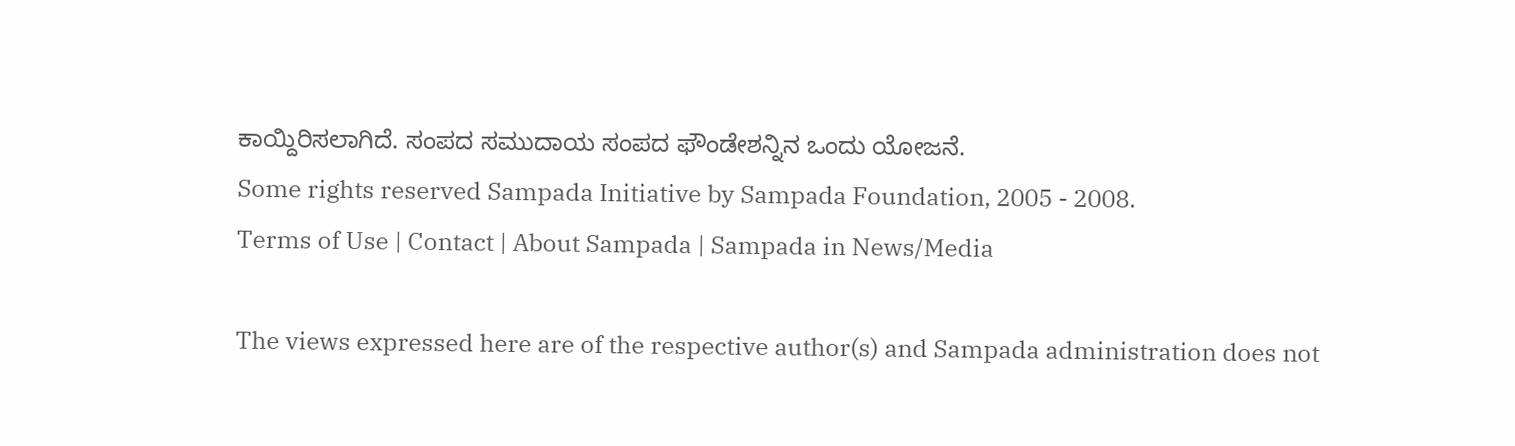ಕಾಯ್ದಿರಿಸಲಾಗಿದೆ. ಸಂಪದ ಸಮುದಾಯ ಸಂಪದ ಫೌಂಡೇಶನ್ನಿನ ಒಂದು ಯೋಜನೆ.
Some rights reserved Sampada Initiative by Sampada Foundation, 2005 - 2008.
Terms of Use | Contact | About Sampada | Sampada in News/Media

The views expressed here are of the respective author(s) and Sampada administration does not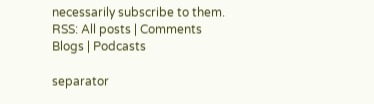necessarily subscribe to them.
RSS: All posts | Comments
Blogs | Podcasts

separator